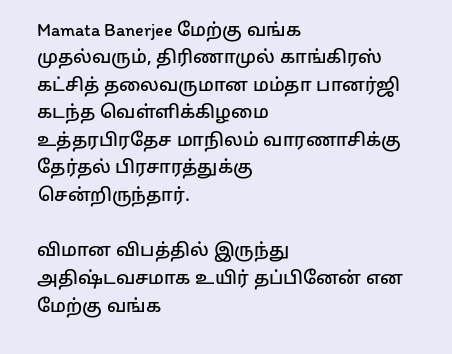Mamata Banerjee மேற்கு வங்க முதல்வரும், திரிணாமுல் காங்கிரஸ் கட்சித் தலைவருமான மம்தா பானர்ஜி கடந்த வெள்ளிக்கிழமை உத்தரபிரதேச மாநிலம் வாரணாசிக்கு தேர்தல் பிரசாரத்துக்கு சென்றிருந்தார்.

விமான விபத்தில் இருந்து அதிஷ்டவசமாக உயிர் தப்பினேன் என மேற்கு வங்க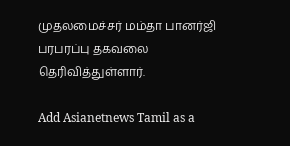முதலமைச்சர் மம்தா பானர்ஜி பரபரப்பு தகவலை தெரிவித்துள்ளார்.

Add Asianetnews Tamil as a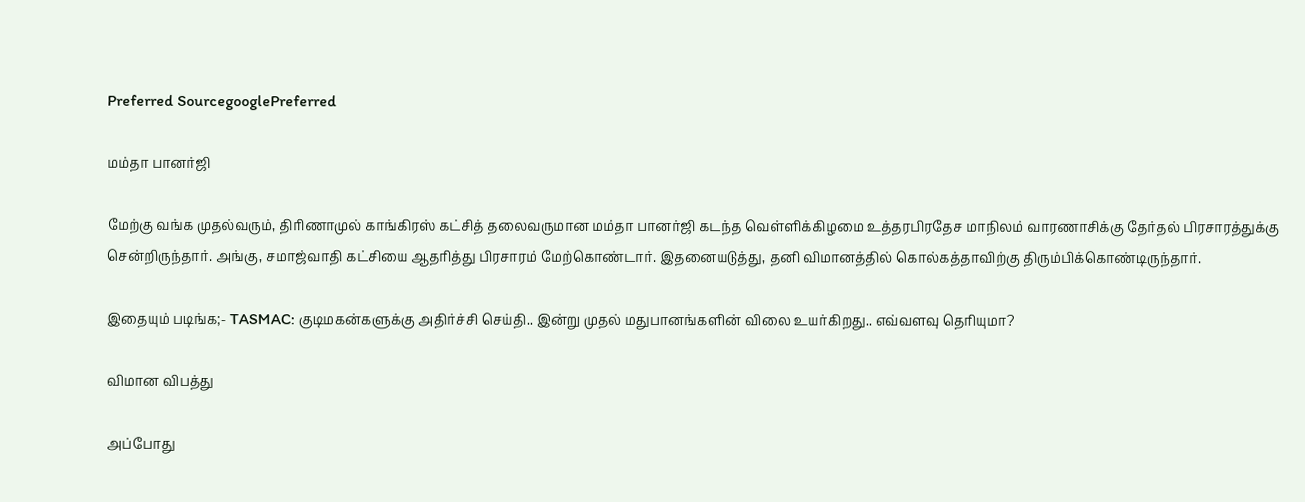Preferred SourcegooglePreferred

மம்தா பானர்ஜி

மேற்கு வங்க முதல்வரும், திரிணாமுல் காங்கிரஸ் கட்சித் தலைவருமான மம்தா பானர்ஜி கடந்த வெள்ளிக்கிழமை உத்தரபிரதேச மாநிலம் வாரணாசிக்கு தேர்தல் பிரசாரத்துக்கு சென்றிருந்தார். அங்கு, சமாஜ்வாதி கட்சியை ஆதரித்து பிரசாரம் மேற்கொண்டார். இதனையடுத்து, தனி விமானத்தில் கொல்கத்தாவிற்கு திரும்பிக்கொண்டிருந்தார்.

இதையும் படிங்க;- TASMAC: குடிமகன்களுக்கு அதிர்ச்சி செய்தி.. இன்று முதல் மதுபானங்களின் விலை உயர்கிறது.. எவ்வளவு தெரியுமா?

விமான விபத்து

அப்போது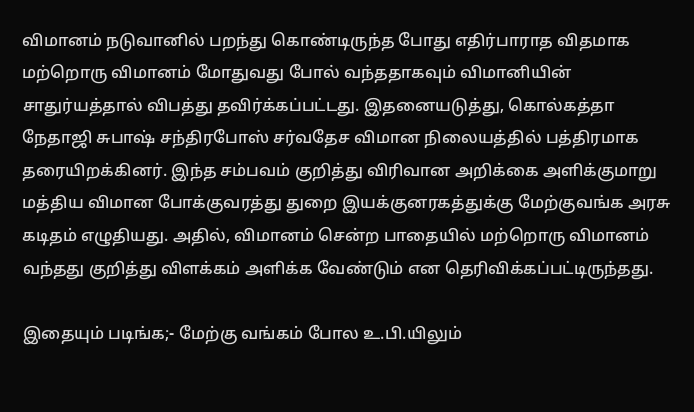விமானம் நடுவானில் பறந்து கொண்டிருந்த போது எதிர்பாராத விதமாக மற்றொரு விமானம் மோதுவது போல் வந்ததாகவும் விமானியின் சாதுர்யத்தால் விபத்து தவிர்க்கப்பட்டது. இதனையடுத்து, கொல்கத்தா நேதாஜி சுபாஷ் சந்திரபோஸ் சர்வதேச விமான நிலையத்தில் பத்திரமாக தரையிறக்கினர். இந்த சம்பவம் குறித்து விரிவான அறிக்கை அளிக்குமாறு மத்திய விமான போக்குவரத்து துறை இயக்குனரகத்துக்கு மேற்குவங்க அரசு கடிதம் எழுதியது. அதில், விமானம் சென்ற பாதையில் மற்றொரு விமானம் வந்தது குறித்து விளக்கம் அளிக்க வேண்டும் என தெரிவிக்கப்பட்டிருந்தது.

இதையும் படிங்க;- மேற்கு வங்கம் போல உ.பி.யிலும்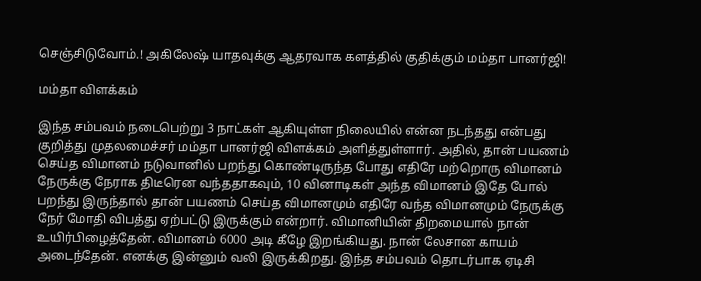செஞ்சிடுவோம்.! அகிலேஷ் யாதவுக்கு ஆதரவாக களத்தில் குதிக்கும் மம்தா பானர்ஜி!

மம்தா விளக்கம்

இந்த சம்பவம் நடைபெற்று 3 நாட்கள் ஆகியுள்ள நிலையில் என்ன நடந்தது என்பது குறித்து முதலமைச்சர் மம்தா பானர்ஜி விளக்கம் அளித்துள்ளார். அதில், தான் பயணம் செய்த விமானம் நடுவானில் பறந்து கொண்டிருந்த போது எதிரே மற்றொரு விமானம் நேருக்கு நேராக திடீரென வந்ததாகவும், 10 வினாடிகள் அந்த விமானம் இதே போல் பறந்து இருந்தால் தான் பயணம் செய்த விமானமும் எதிரே வந்த விமானமும் நேருக்கு நேர் மோதி விபத்து ஏற்பட்டு இருக்கும் என்றார். விமானியின் திறமையால் நான் உயிர்பிழைத்தேன். விமானம் 6000 அடி கீழே இறங்கியது. நான் லேசான காயம் அடைந்தேன். எனக்கு இன்னும் வலி இருக்கிறது. இந்த சம்பவம் தொடர்பாக ஏடிசி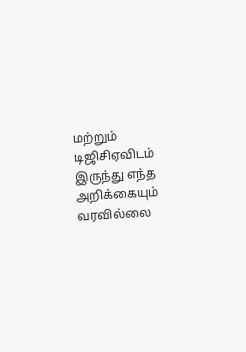மற்றும் டிஜிசிஏவிடம் இருந்து எந்த அறிக்கையும் வரவில்லை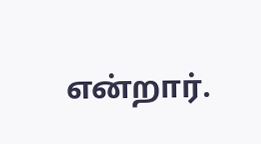என்றார்.